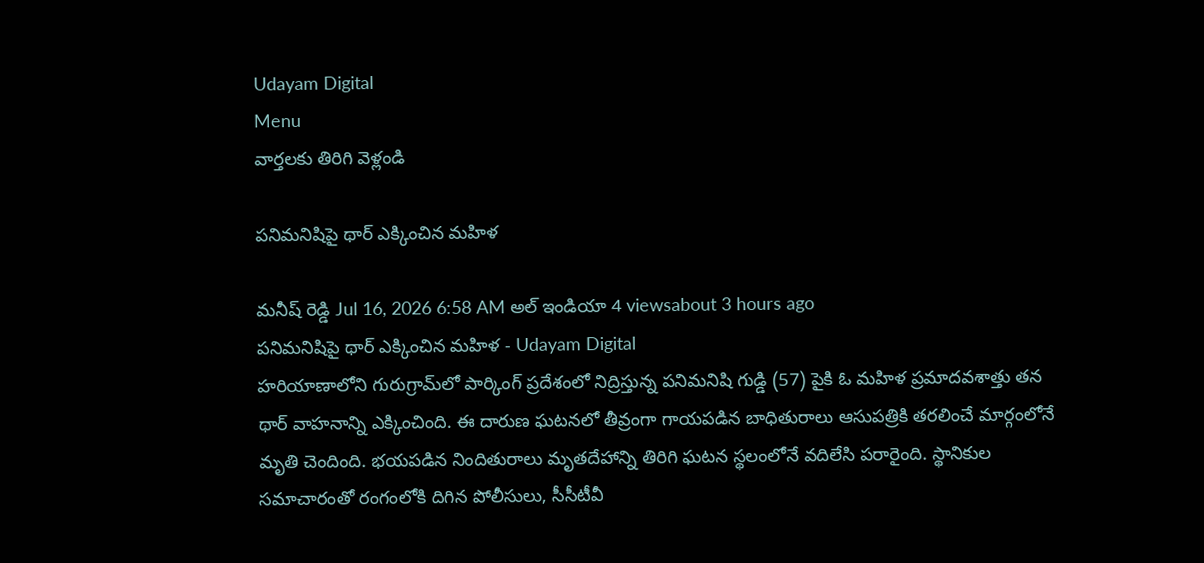Udayam Digital
Menu
వార్తలకు తిరిగి వెళ్లండి

పనిమనిషిపై థార్‌ ఎక్కించిన మహిళ

మనీష్ రెడ్డి Jul 16, 2026 6:58 AM అల్ ఇండియా 4 viewsabout 3 hours ago
పనిమనిషిపై థార్‌ ఎక్కించిన మహిళ - Udayam Digital
హరియాణాలోని గురుగ్రామ్‌లో పార్కింగ్ ప్రదేశంలో నిద్రిస్తున్న పనిమనిషి గుడ్డి (57) పైకి ఓ మహిళ ప్రమాదవశాత్తు తన థార్‌ వాహనాన్ని ఎక్కించింది. ఈ దారుణ ఘటనలో తీవ్రంగా గాయపడిన బాధితురాలు ఆసుపత్రికి తరలించే మార్గంలోనే మృతి చెందింది. భయపడిన నిందితురాలు మృతదేహాన్ని తిరిగి ఘటన స్థలంలోనే వదిలేసి పరారైంది. స్థానికుల సమాచారంతో రంగంలోకి దిగిన పోలీసులు, సీసీటీవీ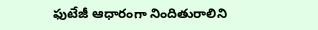ఫుటేజీ ఆధారంగా నిందితురాలిని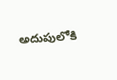అదుపులోకి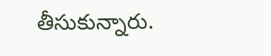తీసుకున్నారు.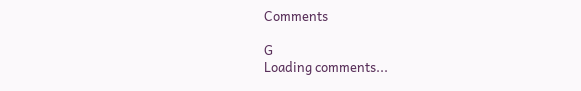Comments

G
Loading comments...